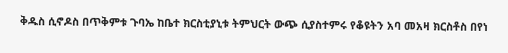ቅዱስ ሲኖዶስ በጥቅምቱ ጉባኤ ከቤተ ክርስቲያኒቱ ትምህርት ውጭ ሲያስተምሩ የቆዩትን አባ መአዛ ክርስቶስ በየነ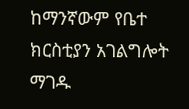ከማንኛውም የቤተ ክርስቲያን አገልግሎት ማገዱ